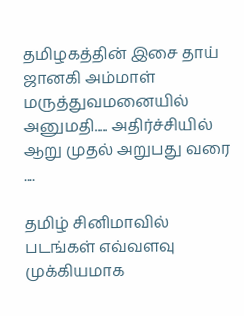தமிழகத்தின் இசை தாய் ஜானகி அம்மாள் மருத்துவமனையில் அனுமதி..... அதிர்ச்சியில் ஆறு முதல் அறுபது வரை ....

தமிழ் சினிமாவில் படங்கள் எவ்வளவு முக்கியமாக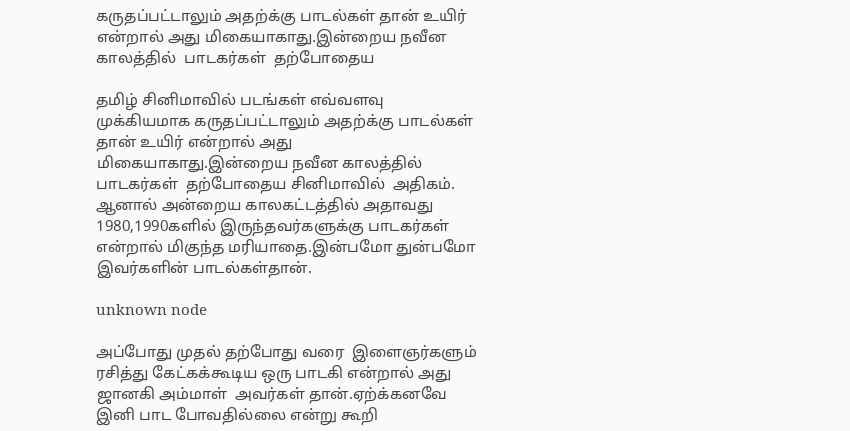கருதப்பட்டாலும் அதற்க்கு பாடல்கள் தான் உயிர் என்றால் அது மிகையாகாது.இன்றைய நவீன காலத்தில்  பாடகர்கள்  தற்போதைய

தமிழ் சினிமாவில் படங்கள் எவ்வளவு முக்கியமாக கருதப்பட்டாலும் அதற்க்கு பாடல்கள் தான் உயிர் என்றால் அது மிகையாகாது.இன்றைய நவீன காலத்தில்  பாடகர்கள்  தற்போதைய சினிமாவில்  அதிகம். ஆனால் அன்றைய காலகட்டத்தில் அதாவது 1980,1990களில் இருந்தவர்களுக்கு பாடகர்கள் என்றால் மிகுந்த மரியாதை.இன்பமோ துன்பமோ இவர்களின் பாடல்கள்தான்.

unknown node

அப்போது முதல் தற்போது வரை  இளைஞர்களும் ரசித்து கேட்கக்கூடிய ஒரு பாடகி என்றால் அது ஜானகி அம்மாள்  அவர்கள் தான்.ஏற்க்கனவே  இனி பாட போவதில்லை என்று கூறி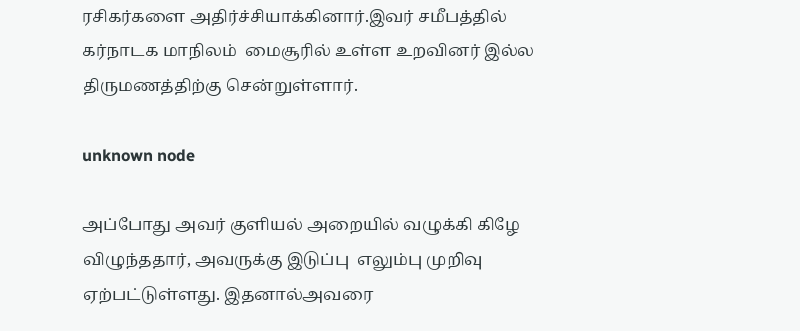ரசிகர்களை அதிர்ச்சியாக்கினார்.இவர் சமீபத்தில் கர்நாடக மாநிலம்  மைசூரில் உள்ள உறவினர் இல்ல திருமணத்திற்கு சென்றுள்ளார்.

unknown node

அப்போது அவர் குளியல் அறையில் வழுக்கி கிழே விழுந்ததார், அவருக்கு இடுப்பு  எலும்பு முறிவு ஏற்பட்டுள்ளது. இதனால்அவரை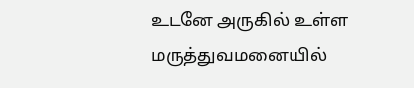உடனே அருகில் உள்ள  மருத்துவமனையில்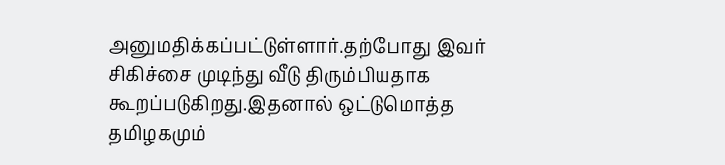அனுமதிக்கப்பட்டுள்ளார்.தற்போது இவர் சிகிச்சை முடிந்து வீடு திரும்பியதாக கூறப்படுகிறது.இதனால் ஒட்டுமொத்த தமிழகமும்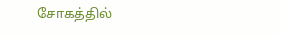சோகத்தில்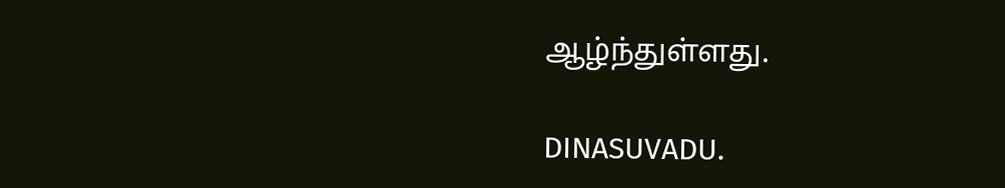ஆழ்ந்துள்ளது.

DINASUVADU.